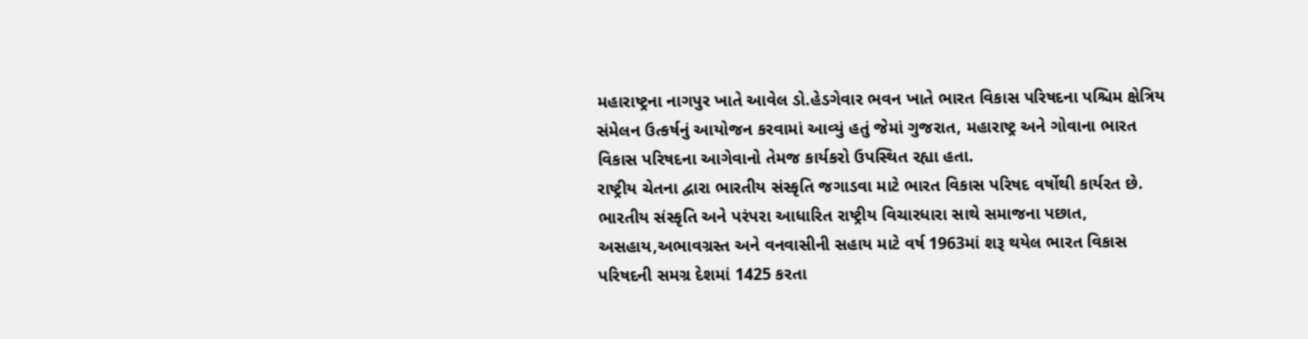મહારાષ્ટ્રના નાગપુર ખાતે આવેલ ડો.હેડગેવાર ભવન ખાતે ભારત વિકાસ પરિષદના પશ્ચિમ ક્ષેત્રિય સંમેલન ઉત્કર્ષનું આયોજન કરવામાં આવ્યું હતું જેમાં ગુજરાત, મહારાષ્ટ્ર અને ગોવાના ભારત વિકાસ પરિષદના આગેવાનો તેમજ કાર્યકરો ઉપસ્થિત રહ્યા હતા.
રાષ્ટ્રીય ચેતના દ્વારા ભારતીય સંસ્કૃતિ જગાડવા માટે ભારત વિકાસ પરિષદ વર્ષોથી કાર્યરત છે. ભારતીય સંસ્કૃતિ અને પરંપરા આધારિત રાષ્ટ્રીય વિચારધારા સાથે સમાજના પછાત, અસહાય,અભાવગ્રસ્ત અને વનવાસીની સહાય માટે વર્ષ 1963માં શરૂ થયેલ ભારત વિકાસ પરિષદની સમગ્ર દેશમાં 1425 કરતા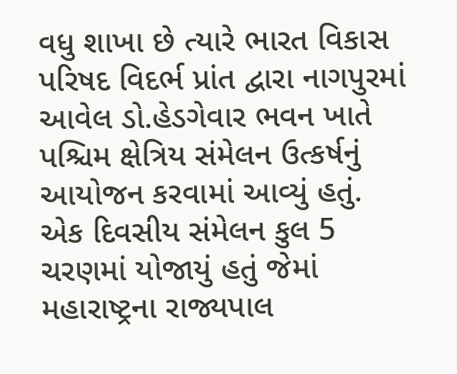વધુ શાખા છે ત્યારે ભારત વિકાસ પરિષદ વિદર્ભ પ્રાંત દ્વારા નાગપુરમાં આવેલ ડો.હેડગેવાર ભવન ખાતે પશ્ચિમ ક્ષેત્રિય સંમેલન ઉત્કર્ષનું આયોજન કરવામાં આવ્યું હતું. એક દિવસીય સંમેલન કુલ 5 ચરણમાં યોજાયું હતું જેમાં મહારાષ્ટ્રના રાજ્યપાલ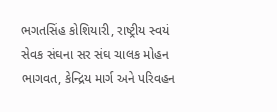ભગતસિંહ કોશિયારી, રાષ્ટ્રીય સ્વયં સેવક સંઘના સર સંઘ ચાલક મોહન ભાગવત, કેન્દ્રિય માર્ગ અને પરિવહન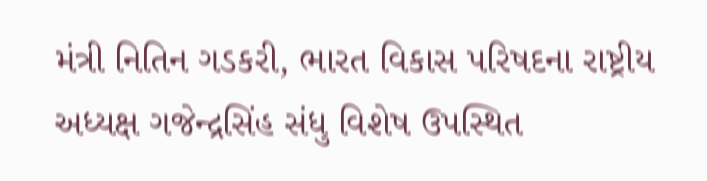મંત્રી નિતિન ગડકરી, ભારત વિકાસ પરિષદના રાષ્ટ્રીય અધ્યક્ષ ગજેન્દ્રસિંહ સંધુ વિશેષ ઉપસ્થિત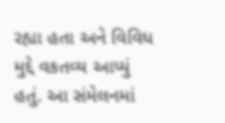રહ્યા હતા અને વિવિધ મુદ્દે વકતવ્ય આપ્યું હતું. આ સંમેલનમાં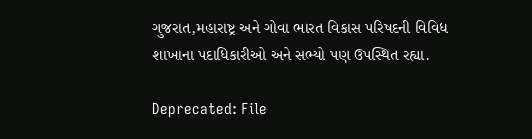ગુજરાત,મહારાષ્ટ્ર અને ગોવા ભારત વિકાસ પરિષદની વિવિધ શાખાના પદાધિકારીઓ અને સભ્યો પણ ઉપસ્થિત રહ્યા.

Deprecated: File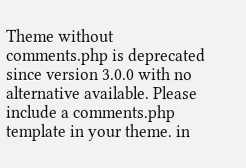Theme without comments.php is deprecated since version 3.0.0 with no alternative available. Please include a comments.php template in your theme. in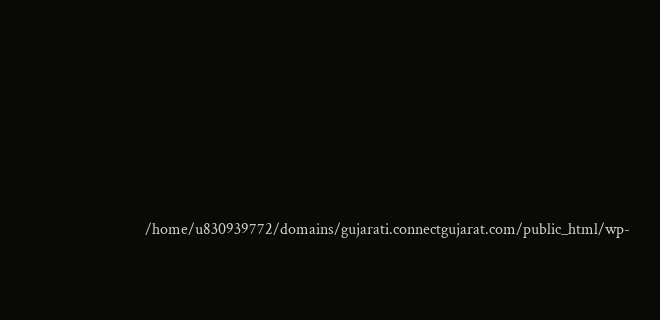/home/u830939772/domains/gujarati.connectgujarat.com/public_html/wp-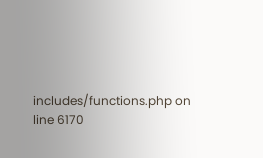includes/functions.php on line 6170